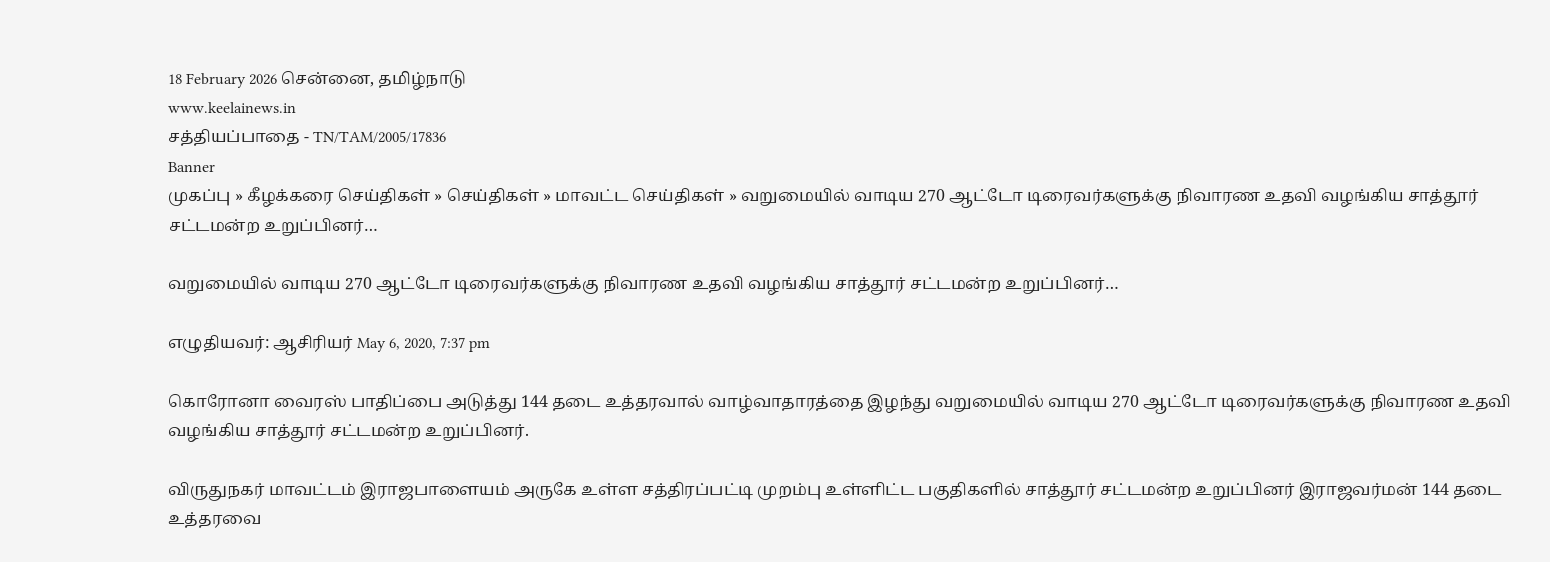18 February 2026 சென்னை, தமிழ்நாடு
www.keelainews.in
சத்தியப்பாதை - TN/TAM/2005/17836
Banner
முகப்பு » கீழக்கரை செய்திகள் » செய்திகள் » மாவட்ட செய்திகள் » வறுமையில் வாடிய 270 ஆட்டோ டிரைவர்களுக்கு நிவாரண உதவி வழங்கிய சாத்தூர் சட்டமன்ற உறுப்பினர்…

வறுமையில் வாடிய 270 ஆட்டோ டிரைவர்களுக்கு நிவாரண உதவி வழங்கிய சாத்தூர் சட்டமன்ற உறுப்பினர்…

எழுதியவர்: ஆசிரியர் May 6, 2020, 7:37 pm

கொரோனா வைரஸ் பாதிப்பை அடுத்து 144 தடை உத்தரவால் வாழ்வாதாரத்தை இழந்து வறுமையில் வாடிய 270 ஆட்டோ டிரைவர்களுக்கு நிவாரண உதவி வழங்கிய சாத்தூர் சட்டமன்ற உறுப்பினர்.

விருதுநகர் மாவட்டம் இராஜபாளையம் அருகே உள்ள சத்திரப்பட்டி முறம்பு உள்ளிட்ட பகுதிகளில் சாத்தூர் சட்டமன்ற உறுப்பினர் இராஜவர்மன் 144 தடை உத்தரவை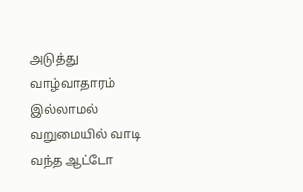அடுத்து வாழ்வாதாரம் இல்லாமல் வறுமையில் வாடி வந்த ஆட்டோ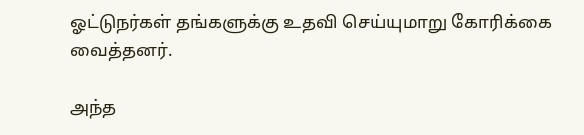ஓட்டுநர்கள் தங்களுக்கு உதவி செய்யுமாறு கோரிக்கை வைத்தனர்.

அந்த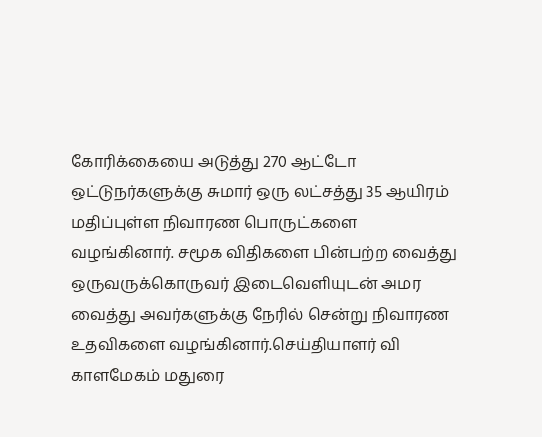கோரிக்கையை அடுத்து 270 ஆட்டோ ஒட்டுநர்களுக்கு சுமார் ஒரு லட்சத்து 35 ஆயிரம் மதிப்புள்ள நிவாரண பொருட்களை வழங்கினார். சமூக விதிகளை பின்பற்ற வைத்து ஒருவருக்கொருவர் இடைவெளியுடன் அமர வைத்து அவர்களுக்கு நேரில் சென்று நிவாரண உதவிகளை வழங்கினார்.செய்தியாளர் வி காளமேகம் மதுரை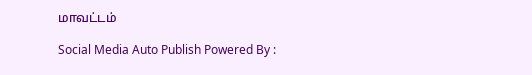மாவட்டம்

Social Media Auto Publish Powered By :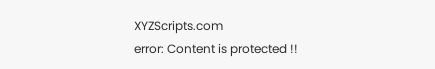XYZScripts.com
error: Content is protected !!